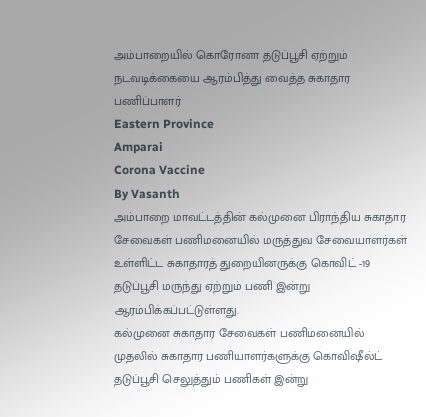அம்பாறையில் கொரோனா தடுப்பூசி ஏற்றும் நடவடிக்கையை ஆரம்பித்து வைத்த சுகாதார பணிப்பாளர்
Eastern Province
Amparai
Corona Vaccine
By Vasanth
அம்பாறை மாவட்டத்தின் கல்முனை பிராந்திய சுகாதார சேவைகள் பணிமனையில் மருத்துவ சேவையாளர்கள் உள்ளிட்ட சுகாதாரத் துறையினருக்கு கொவிட் -19 தடுப்பூசி மருந்து ஏற்றும் பணி இன்று ஆரம்பிக்கப்பட்டுள்ளது.
கல்முனை சுகாதார சேவைகள் பணிமனையில் முதலில் சுகாதார பணியாளர்களுக்கு கொவிஷீல்ட் தடுப்பூசி செலுத்தும் பணிகள் இன்று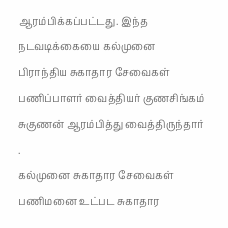ஆரம்பிக்கப்பட்டது. இந்த நடவடிக்கையை கல்முனை பிராந்திய சுகாதார சேவைகள் பணிப்பாளர் வைத்தியர் குணசிங்கம் சுகுணன் ஆரம்பித்து வைத்திருந்தார் .
கல்முனை சுகாதார சேவைகள் பணிமனை உட்பட சுகாதார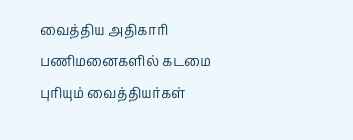வைத்திய அதிகாரி பணிமனைகளில் கடமை புரியும் வைத்தியர்கள்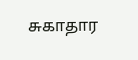சுகாதார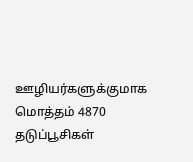ஊழியர்களுக்குமாக மொத்தம் 4870 தடுப்பூசிகள்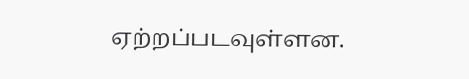ஏற்றப்படவுள்ளன.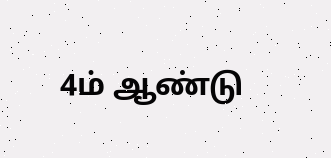4ம் ஆண்டு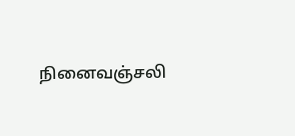நினைவஞ்சலி